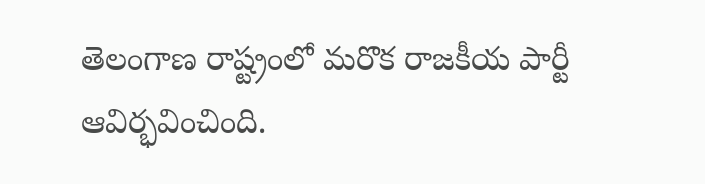తెలంగాణ రాష్ట్రంలో మరొక రాజకీయ పార్టీ ఆవిర్భవించింది.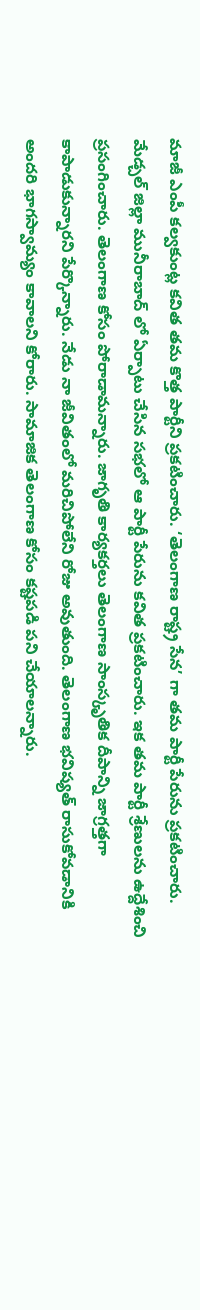మాజీ ఎంపీ కల్వకుంట్ల కవిత తమ కొత్త పార్టీని ప్రకటించారు. ‘తెలంగాణ రాష్ట్ర సేన’ గా తమ పార్టీ పేరును ప్రకటించారు. మేడ్చల్ జిల్లా మునీరాబాద్ లో ఏర్పాటు చేసిన సభలో ఆ పార్టీ పేరును కవిత ప్రకటించారు. ఇక తమ పార్టీ శ్రేణులను ఉద్దేశించి ప్రసంగించారు. తెలంగాణ కోసం పోరాడామన్నారు. జాగృతి కార్యకర్తలు తెలంగాణ సాంస్కృతిక దీపాన్ని జాగ్రత్తగా కాపాడుకున్నారని పేర్కొన్నారు. నేడు నా జీవితంలో మరిచిపోలేని రోజు అవుతుంది. తెలంగాణ భవిష్యత్ రాసుకోవడానికి అందరి భాగస్వామ్యం కావాలని కోరారు. సామాజిక తెలంగాణ కోసం కష్టపడి పని చేయాలన్నారు.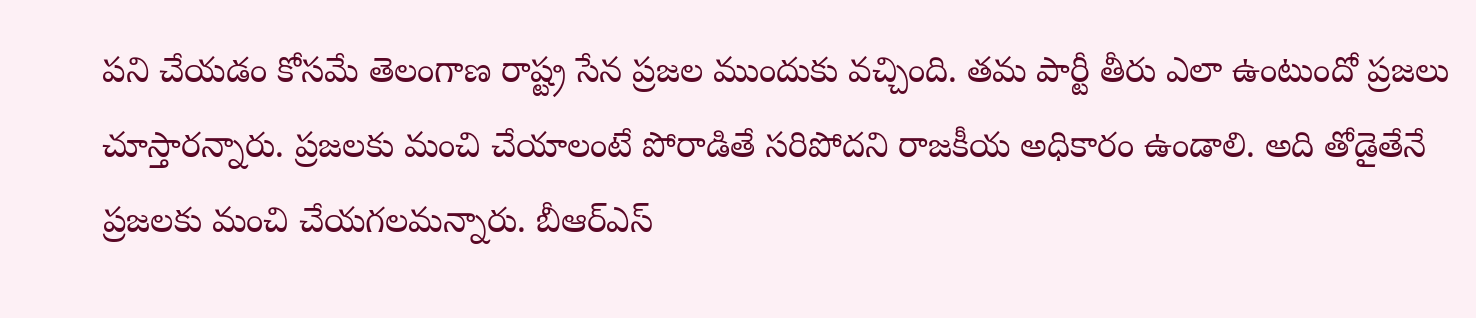పని చేయడం కోసమే తెలంగాణ రాష్ట్ర సేన ప్రజల ముందుకు వచ్చింది. తమ పార్టీ తీరు ఎలా ఉంటుందో ప్రజలు చూస్తారన్నారు. ప్రజలకు మంచి చేయాలంటే పోరాడితే సరిపోదని రాజకీయ అధికారం ఉండాలి. అది తోడైతేనే ప్రజలకు మంచి చేయగలమన్నారు. బీఆర్ఎస్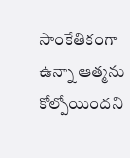సాంకేతికంగా ఉన్నా ఆత్మను కోల్పోయిందని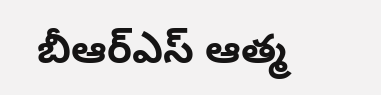బీఆర్ఎస్ ఆత్మ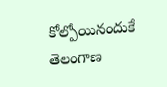కోల్పోయినందుకే తెలంగాణ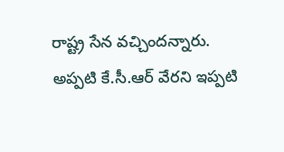రాష్ట్ర సేన వచ్చిందన్నారు. అప్పటి కే.సీ.ఆర్ వేరని ఇప్పటి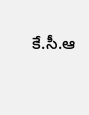కే.సీ.ఆ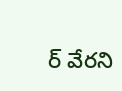ర్ వేరని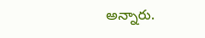అన్నారు.